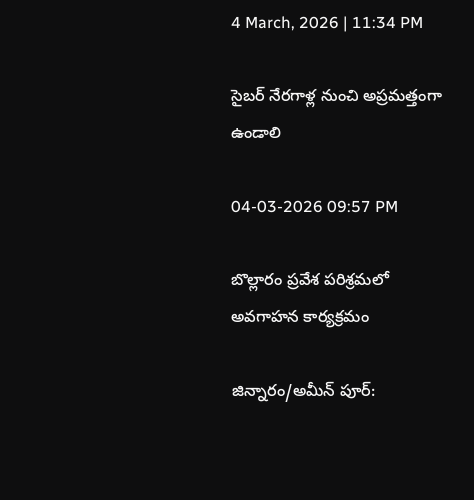4 March, 2026 | 11:34 PM

సైబర్ నేరగాళ్ల నుంచి అప్రమత్తంగా ఉండాలి

04-03-2026 09:57 PM

బొల్లారం ప్రవేశ పరిశ్రమలో అవగాహన కార్యక్రమం

జిన్నారం/అమీన్ పూర్: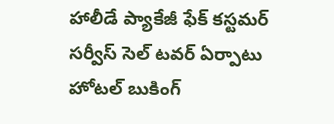హాలీడే ప్యాకేజీ ఫేక్ కస్టమర్ సర్వీస్ సెల్ టవర్ ఏర్పాటు హోటల్ బుకింగ్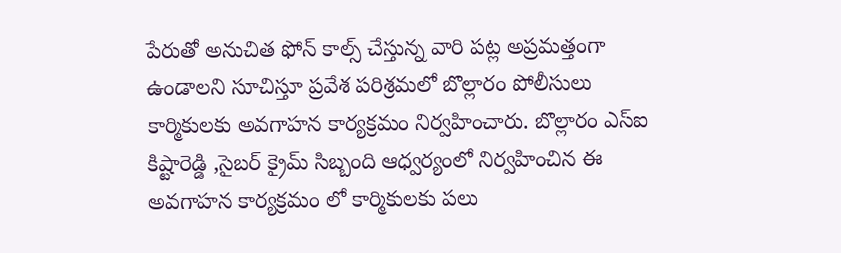పేరుతో అనుచిత ఫోన్ కాల్స్ చేస్తున్న వారి పట్ల అప్రమత్తంగా ఉండాలని సూచిస్తూ ప్రవేశ పరిశ్రమలో బొల్లారం పోలీసులు కార్మికులకు అవగాహన కార్యక్రమం నిర్వహించారు. బొల్లారం ఎస్ఐ కిష్టారెడ్డి ,సైబర్ క్రైమ్ సిబ్బంది ఆధ్వర్యంలో నిర్వహించిన ఈ అవగాహన కార్యక్రమం లో కార్మికులకు పలు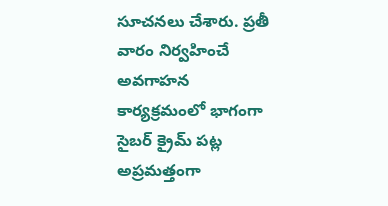సూచనలు చేశారు. ప్రతీ వారం నిర్వహించే అవగాహన కార్యక్రమంలో భాగంగా సైబర్ క్రైమ్ పట్ల అప్రమత్తంగా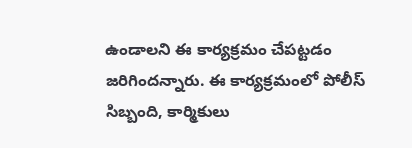ఉండాలని ఈ కార్యక్రమం చేపట్టడం జరిగిందన్నారు. ఈ కార్యక్రమంలో పోలీస్ సిబ్బంది, కార్మికులు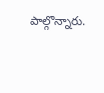పాల్గొన్నారు.